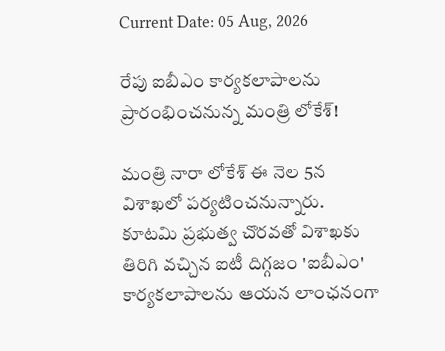Current Date: 05 Aug, 2026

రేపు ఐబీఎం కార్యకలాపాలను ప్రారంభించనున్న మంత్రి లోకేశ్!

మంత్రి నారా లోకేశ్ ఈ నెల 5న విశాఖలో పర్యటించనున్నారు. కూటమి ప్రభుత్వ చొరవతో విశాఖకు తిరిగి వచ్చిన ఐటీ దిగ్గజం 'ఐబీఎం' కార్యకలాపాలను ఆయన లాంఛనంగా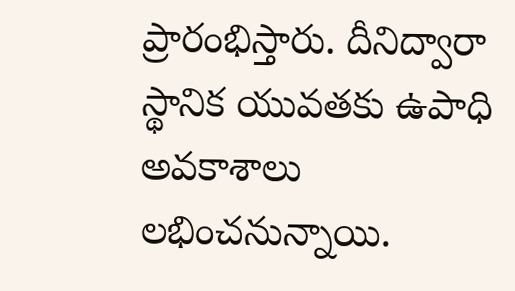ప్రారంభిస్తారు. దీనిద్వారా స్థానిక యువతకు ఉపాధి అవకాశాలు లభించనున్నాయి.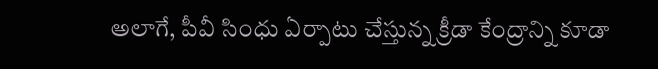అలాగే, పీవీ సింధు ఏర్పాటు చేస్తున్న క్రీడా కేంద్రాన్ని కూడా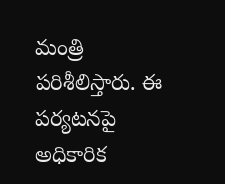మంత్రి పరిశీలిస్తారు. ఈ పర్యటనపై అధికారిక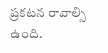ప్రకటన రావాల్సి ఉంది.